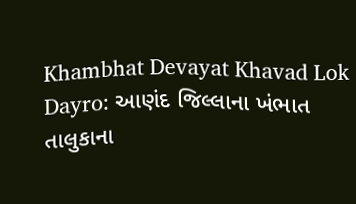Khambhat Devayat Khavad Lok Dayro: આણંદ જિલ્લાના ખંભાત તાલુકાના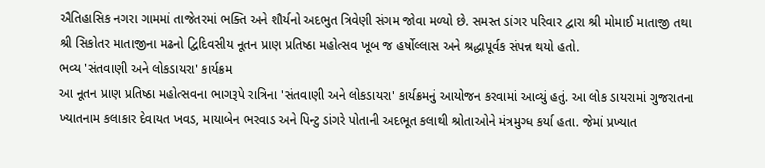ઐતિહાસિક નગરા ગામમાં તાજેતરમાં ભક્તિ અને શૌર્યનો અદભુત ત્રિવેણી સંગમ જોવા મળ્યો છે. સમસ્ત ડાંગર પરિવાર દ્વારા શ્રી મોમાઈ માતાજી તથા શ્રી સિકોતર માતાજીના મઢનો દ્વિદિવસીય નૂતન પ્રાણ પ્રતિષ્ઠા મહોત્સવ ખૂબ જ હર્ષોલ્લાસ અને શ્રદ્ધાપૂર્વક સંપન્ન થયો હતો.
ભવ્ય 'સંતવાણી અને લોકડાયરા' કાર્યક્રમ
આ નૂતન પ્રાણ પ્રતિષ્ઠા મહોત્સવના ભાગરૂપે રાત્રિના 'સંતવાણી અને લોકડાયરા' કાર્યક્રમનું આયોજન કરવામાં આવ્યું હતું. આ લોક ડાયરામાં ગુજરાતના ખ્યાતનામ કલાકાર દેવાયત ખવડ, માયાબેન ભરવાડ અને પિન્ટુ ડાંગરે પોતાની અદભૂત કલાથી શ્રોતાઓને મંત્રમુગ્ધ કર્યા હતા. જેમાં પ્રખ્યાત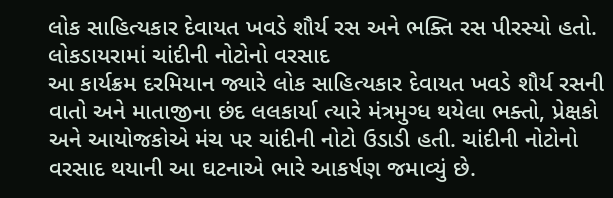લોક સાહિત્યકાર દેવાયત ખવડે શૌર્ય રસ અને ભક્તિ રસ પીરસ્યો હતો.
લોકડાયરામાં ચાંદીની નોટોનો વરસાદ
આ કાર્યક્રમ દરમિયાન જ્યારે લોક સાહિત્યકાર દેવાયત ખવડે શૌર્ય રસની વાતો અને માતાજીના છંદ લલકાર્યા ત્યારે મંત્રમુગ્ધ થયેલા ભક્તો, પ્રેક્ષકો અને આયોજકોએ મંચ પર ચાંદીની નોટો ઉડાડી હતી. ચાંદીની નોટોનો વરસાદ થયાની આ ઘટનાએ ભારે આકર્ષણ જમાવ્યું છે.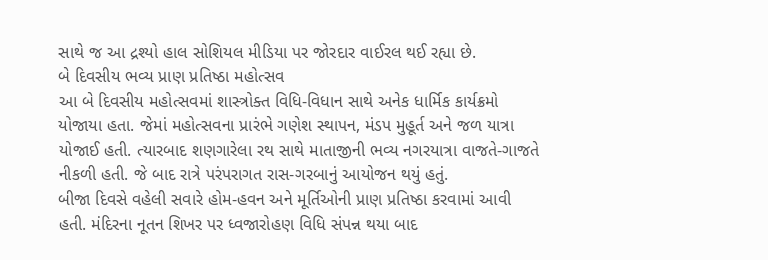સાથે જ આ દ્રશ્યો હાલ સોશિયલ મીડિયા પર જોરદાર વાઈરલ થઈ રહ્યા છે.
બે દિવસીય ભવ્ય પ્રાણ પ્રતિષ્ઠા મહોત્સવ
આ બે દિવસીય મહોત્સવમાં શાસ્ત્રોક્ત વિધિ-વિધાન સાથે અનેક ધાર્મિક કાર્યક્રમો યોજાયા હતા. જેમાં મહોત્સવના પ્રારંભે ગણેશ સ્થાપન, મંડપ મુહૂર્ત અને જળ યાત્રા યોજાઈ હતી. ત્યારબાદ શણગારેલા રથ સાથે માતાજીની ભવ્ય નગરયાત્રા વાજતે-ગાજતે નીકળી હતી. જે બાદ રાત્રે પરંપરાગત રાસ-ગરબાનું આયોજન થયું હતું.
બીજા દિવસે વહેલી સવારે હોમ-હવન અને મૂર્તિઓની પ્રાણ પ્રતિષ્ઠા કરવામાં આવી હતી. મંદિરના નૂતન શિખર પર ધ્વજારોહણ વિધિ સંપન્ન થયા બાદ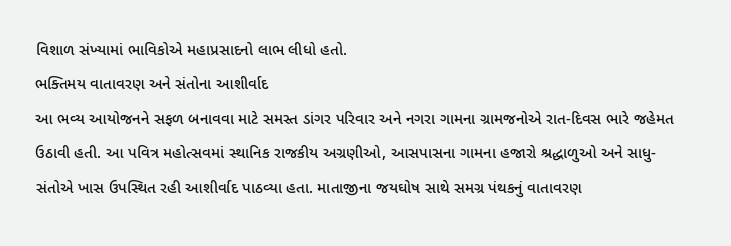વિશાળ સંખ્યામાં ભાવિકોએ મહાપ્રસાદનો લાભ લીધો હતો.
ભક્તિમય વાતાવરણ અને સંતોના આશીર્વાદ
આ ભવ્ય આયોજનને સફળ બનાવવા માટે સમસ્ત ડાંગર પરિવાર અને નગરા ગામના ગ્રામજનોએ રાત-દિવસ ભારે જહેમત ઉઠાવી હતી. આ પવિત્ર મહોત્સવમાં સ્થાનિક રાજકીય અગ્રણીઓ, આસપાસના ગામના હજારો શ્રદ્ધાળુઓ અને સાધુ-સંતોએ ખાસ ઉપસ્થિત રહી આશીર્વાદ પાઠવ્યા હતા. માતાજીના જયઘોષ સાથે સમગ્ર પંથકનું વાતાવરણ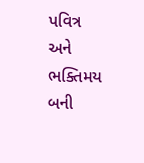પવિત્ર અને ભક્તિમય બની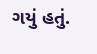ગયું હતું.